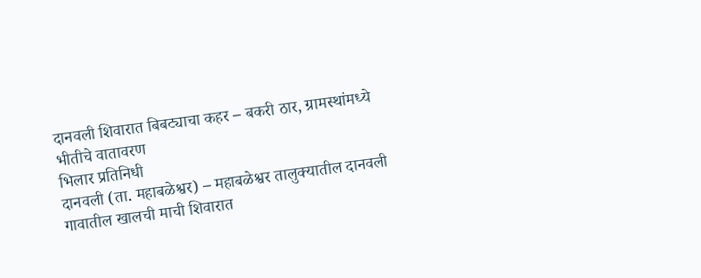दानवली शिवारात बिबट्याचा कहर – बकरी ठार, ग्रामस्थांमध्ये भीतीचे वातावरण
भिलार प्रतिनिधी
दानवली (ता. महाबळेश्वर) – महाबळेश्वर तालुक्यातील दानवली गावातील खालची माची शिवारात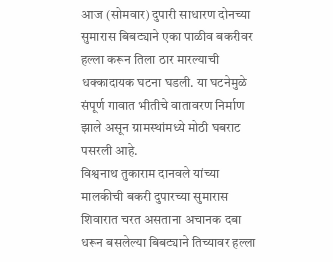आज (सोमवार) दुपारी साधारण दोनच्या सुमारास बिबट्याने एका पाळीव बकरीवर हल्ला करून तिला ठार मारल्याची धक्कादायक घटना घडली. या घटनेमुळे संपूर्ण गावात भीतीचे वातावरण निर्माण झाले असून ग्रामस्थांमध्ये मोठी घबराट पसरली आहे.
विश्वनाथ तुकाराम दानवले यांच्या मालकीची बकरी दुपारच्या सुमारास शिवारात चरत असताना अचानक दबा धरून बसलेल्या बिबट्याने तिच्यावर हल्ला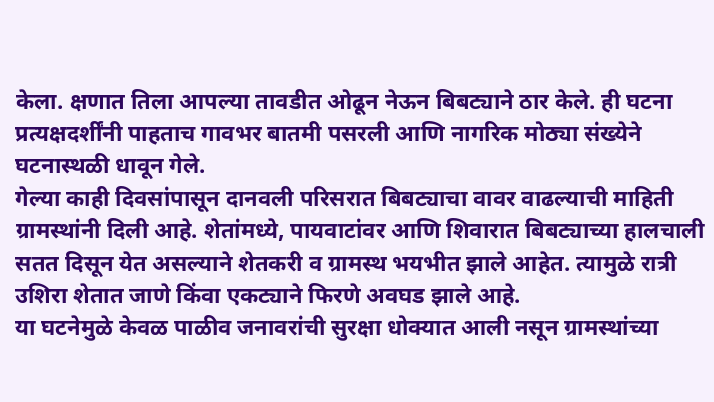केला. क्षणात तिला आपल्या तावडीत ओढून नेऊन बिबट्याने ठार केले. ही घटना प्रत्यक्षदर्शींनी पाहताच गावभर बातमी पसरली आणि नागरिक मोठ्या संख्येने घटनास्थळी धावून गेले.
गेल्या काही दिवसांपासून दानवली परिसरात बिबट्याचा वावर वाढल्याची माहिती ग्रामस्थांनी दिली आहे. शेतांमध्ये, पायवाटांवर आणि शिवारात बिबट्याच्या हालचाली सतत दिसून येत असल्याने शेतकरी व ग्रामस्थ भयभीत झाले आहेत. त्यामुळे रात्री उशिरा शेतात जाणे किंवा एकट्याने फिरणे अवघड झाले आहे.
या घटनेमुळे केवळ पाळीव जनावरांची सुरक्षा धोक्यात आली नसून ग्रामस्थांच्या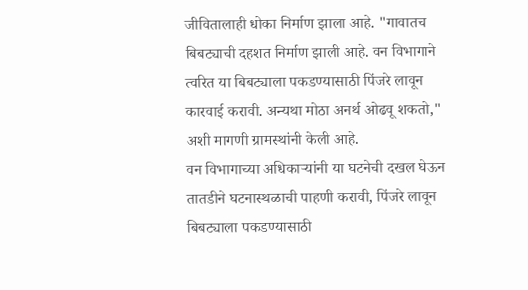जीवितालाही धोका निर्माण झाला आहे. "गावातच बिबट्याची दहशत निर्माण झाली आहे. वन विभागाने त्वरित या बिबट्याला पकडण्यासाठी पिंजरे लावून कारवाई करावी. अन्यथा मोठा अनर्थ ओढवू शकतो," अशी मागणी ग्रामस्थांनी केली आहे.
वन विभागाच्या अधिकाऱ्यांनी या घटनेची दखल घेऊन तातडीने घटनास्थळाची पाहणी करावी, पिंजरे लावून बिबट्याला पकडण्यासाठी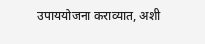उपाययोजना कराव्यात, अशी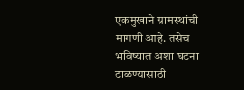एकमुखाने ग्रामस्थांची मागणी आहे. तसेच भविष्यात अशा घटना टाळण्यासाठी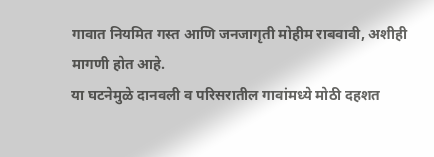गावात नियमित गस्त आणि जनजागृती मोहीम राबवावी, अशीही मागणी होत आहे.
या घटनेमुळे दानवली व परिसरातील गावांमध्ये मोठी दहशत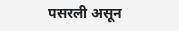पसरली असून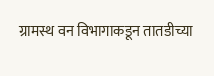ग्रामस्थ वन विभागाकडून तातडीच्या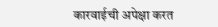कारवाईची अपेक्षा करत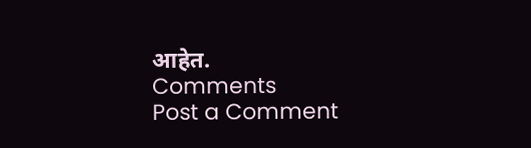आहेत.
Comments
Post a Comment